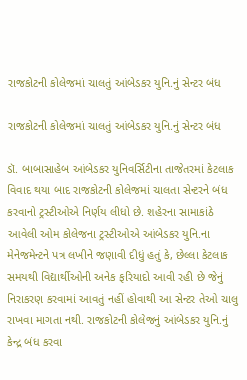રાજકોટની કોલેજમાં ચાલતું આંબેડકર યુનિ.નું સેન્ટર બંધ

રાજકોટની કોલેજમાં ચાલતું આંબેડકર યુનિ.નું સેન્ટર બંધ

ડૉ. બાબાસાહેબ આંબેડકર યુનિવર્સિટીના તાજેતરમાં કેટલાક વિવાદ થયા બાદ રાજકોટની કોલેજમાં ચાલતા સેન્ટરને બંધ કરવાનો ટ્રસ્ટીઓએ નિર્ણય લીધો છે. શહેરના સામાકાંઠે આવેલી ઓમ કોલેજના ટ્રસ્ટીઓએ આંબેડકર યુનિ.ના મેનેજમેન્ટને પત્ર લખીને જણાવી દીધું હતું કે, છેલ્લા કેટલાક સમયથી વિદ્યાર્થીઓની અનેક ફરિયાદો આવી રહી છે જેનું નિરાકરણ કરવામાં આવતું નહીં હોવાથી આ સેન્ટર તેઓ ચાલુ રાખવા માગતા નથી. રાજકોટની કોલેજનું આંબેડકર યુનિ.નું કેન્દ્ર બંધ કરવા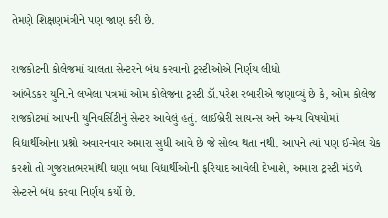તેમણે શિક્ષણમંત્રીને પણ જાણ કરી છે.

રાજકોટની કોલેજમાં ચાલતા સેન્ટરને બંધ કરવાનો ટ્રસ્ટીઓએ નિર્ણય લીધો
આંબેડકર યુનિ.ને લખેલા પત્રમાં ઓમ કોલેજના ટ્રસ્ટી ડૉ.પરેશ રબારીએ જણાવ્યું છે કે, ઓમ કોલેજ રાજકોટમાં આપની યુનિવર્સિટીનું સેન્ટર આવેલું હતું. લાઈબ્રેરી સાયન્સ અને અન્ય વિષયોમાં વિદ્યાર્થીઓના પ્રશ્નો અવારનવાર અમારા સુધી આવે છે જે સોલ્વ થતા નથી. આપને ત્યાં પણ ઈ-મેલ ચેક કરશો તો ગુજરાતભરમાંથી ઘણા બધા વિદ્યાર્થીઓની ફરિયાદ આવેલી દેખાશે, અમારા ટ્રસ્ટી મંડળે સેન્ટરને બંધ કરવા નિર્ણય કર્યો છે.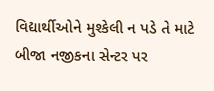વિદ્યાર્થીઓને મુશ્કેલી ન પડે તે માટે બીજા નજીકના સેન્ટર પર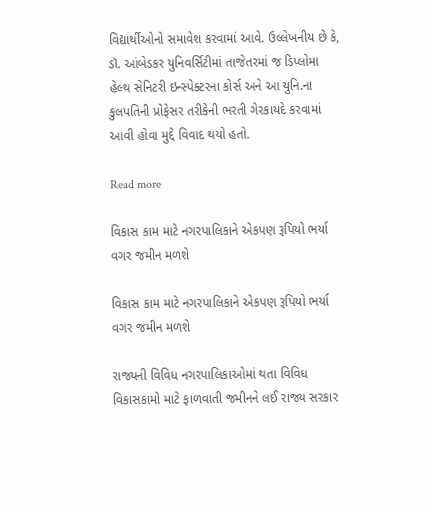વિદ્યાર્થીઓનો સમાવેશ કરવામાં આવે. ઉલ્લેખનીય છે કે, ડૉ. આંબેડકર યુનિવર્સિટીમાં તાજેતરમાં જ ડિપ્લોમા હેલ્થ સેનિટરી ઇન્સ્પેક્ટરના કોર્સ અને આ યુનિ.ના કુલપતિની પ્રોફેસર તરીકેની ભરતી ગેરકાયદે કરવામાં આવી હોવા મુદ્દે વિવાદ થયો હતો.

Read more

વિકાસ કામ માટે નગરપાલિકાને એકપણ રૂપિયો ભર્યા વગર જમીન મળશે

વિકાસ કામ માટે નગરપાલિકાને એકપણ રૂપિયો ભર્યા વગર જમીન મળશે

રાજ્યની વિવિધ નગરપાલિકાઓમાં થતા વિવિધ વિકાસકામો માટે ફાળવાતી જમીનને લઈ રાજ્ય સરકાર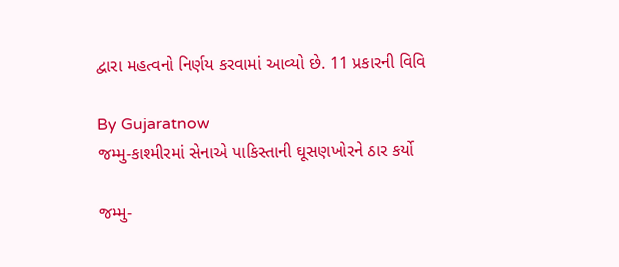દ્વારા મહત્વનો નિર્ણય કરવામાં આવ્યો છે. 11 પ્રકારની વિવિ

By Gujaratnow
જમ્મુ-કાશ્મીરમાં સેનાએ પાકિસ્તાની ઘૂસણખોરને ઠાર કર્યો

જમ્મુ-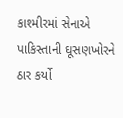કાશ્મીરમાં સેનાએ પાકિસ્તાની ઘૂસણખોરને ઠાર કર્યો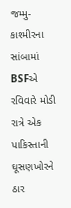જમ્મુ-કાશ્મીરના સાંબામાં BSFએ રવિવારે મોડી રાત્રે એક પાકિસ્તાની ઘૂસણખોરને ઠાર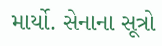માર્યો. સેનાના સૂત્રો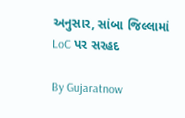અનુસાર, સાંબા જિલ્લામાં LoC પર સરહદ

By Gujaratnow